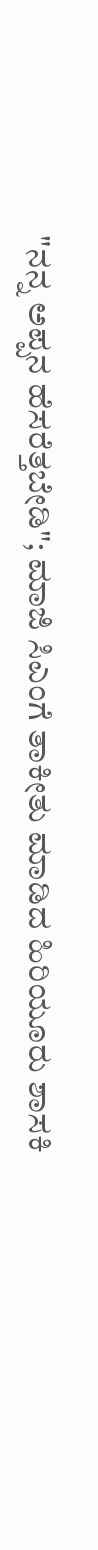"ನನ್ನ ಅಪ್ಪನ ಹೆಸರೆತ್ತಬೇಡಿ"; ಮಾಜಿ ಸಿಎಂಗೆ ತಾಕೀತು ಮಾಡಿದ ಹಿರಿಯೂರು ಶಾಸಕಿ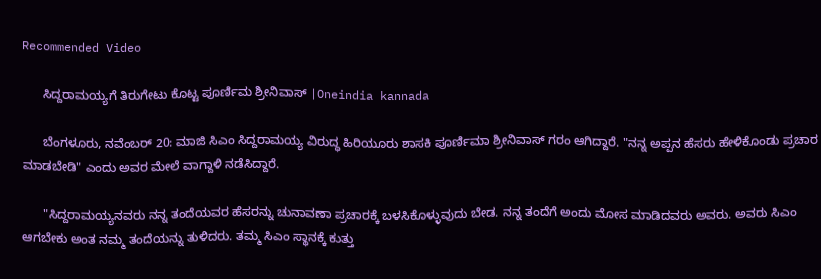Recommended Video

      ಸಿದ್ದರಾಮಯ್ಯಗೆ ತಿರುಗೇಟು ಕೊಟ್ಟ ಪೂರ್ಣಿಮ ಶ್ರೀನಿವಾಸ್ |Oneindia kannada

      ಬೆಂಗಳೂರು, ನವೆಂಬರ್ 20: ಮಾಜಿ ಸಿಎಂ ಸಿದ್ದರಾಮಯ್ಯ ವಿರುದ್ಧ ಹಿರಿಯೂರು ಶಾಸಕಿ ಪೂರ್ಣಿಮಾ ಶ್ರೀನಿವಾಸ್ ಗರಂ ಆಗಿದ್ದಾರೆ. "ನನ್ನ ಅಪ್ಪನ ಹೆಸರು ಹೇಳಿಕೊಂಡು ಪ್ರಚಾರ ಮಾಡಬೇಡಿ" ಎಂದು ಅವರ ಮೇಲೆ ವಾಗ್ದಾಳಿ ನಡೆಸಿದ್ದಾರೆ.

      "ಸಿದ್ದರಾಮಯ್ಯನವರು ನನ್ನ ತಂದೆಯವರ ಹೆಸರನ್ನು ಚುನಾವಣಾ ಪ್ರಚಾರಕ್ಕೆ ಬಳಸಿಕೊಳ್ಳುವುದು ಬೇಡ. ನನ್ನ ತಂದೆಗೆ ಅಂದು ಮೋಸ ಮಾಡಿದವರು ಅವರು. ಅವರು ಸಿಎಂ ಆಗಬೇಕು ಅಂತ ನಮ್ಮ ತಂದೆಯನ್ನು ತುಳಿದರು. ತಮ್ಮ ಸಿಎಂ ಸ್ಥಾನಕ್ಕೆ ಕುತ್ತು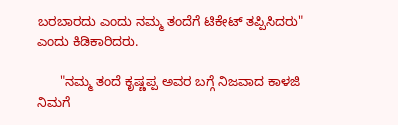ಬರಬಾರದು ಎಂದು ನಮ್ಮ ತಂದೆಗೆ ಟಿಕೇಟ್ ತಪ್ಪಿಸಿದರು" ಎಂದು ಕಿಡಿಕಾರಿದರು.

      "ನಮ್ಮ ತಂದೆ ಕೃಷ್ಣಪ್ಪ ಅವರ ಬಗ್ಗೆ ನಿಜವಾದ ಕಾಳಜಿ ನಿಮಗೆ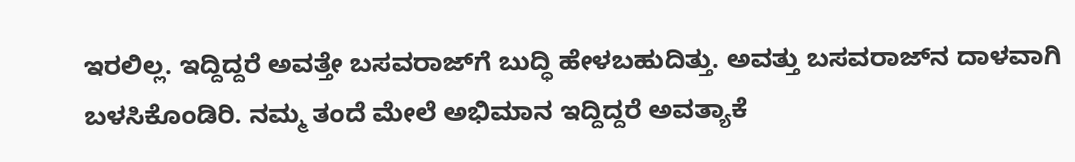ಇರಲಿಲ್ಲ. ಇದ್ದಿದ್ದರೆ ಅವತ್ತೇ ಬಸವರಾಜ್‌ಗೆ ಬುದ್ಧಿ ಹೇಳಬಹುದಿತ್ತು. ಅವತ್ತು ಬಸವರಾಜ್‌ನ ದಾಳವಾಗಿ ಬಳಸಿಕೊಂಡಿರಿ. ನಮ್ಮ ತಂದೆ ಮೇಲೆ ಅಭಿಮಾನ ಇದ್ದಿದ್ದರೆ ಅವತ್ಯಾಕೆ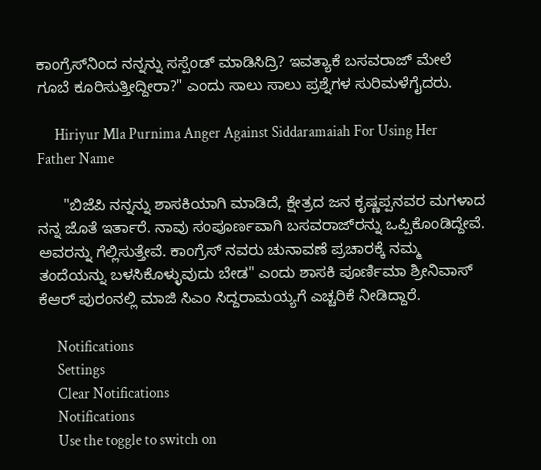ಕಾಂಗ್ರೆಸ್‌ನಿಂದ ನನ್ನನ್ನು ಸಸ್ಪೆಂಡ್ ಮಾಡಿಸಿದ್ರಿ? ಇವತ್ಯಾಕೆ ಬಸವರಾಜ್ ಮೇಲೆ ಗೂಬೆ ಕೂರಿಸುತ್ತೀದ್ದೀರಾ?" ಎಂದು ಸಾಲು ಸಾಲು ಪ್ರಶ್ನೆಗಳ ಸುರಿಮಳೆಗೈದರು.

      Hiriyur Mla Purnima Anger Against Siddaramaiah For Using Her Father Name

      "ಬಿಜೆಪಿ ನನ್ನನ್ನು ಶಾಸಕಿಯಾಗಿ ಮಾಡಿದೆ, ಕ್ಷೇತ್ರದ ಜನ ಕೃಷ್ಣಪ್ಪನವರ ಮಗಳಾದ ನನ್ನ ಜೊತೆ ಇರ್ತಾರೆ. ನಾವು ಸಂಪೂರ್ಣವಾಗಿ ಬಸವರಾಜ್‌ರನ್ನು ಒಪ್ಪಿಕೊಂಡಿದ್ದೇವೆ. ಅವರನ್ನು ಗೆಲ್ಲಿಸುತ್ತೇವೆ. ಕಾಂಗ್ರೆಸ್ ನವರು ಚುನಾವಣೆ ಪ್ರಚಾರಕ್ಕೆ ನಮ್ಮ ತಂದೆಯನ್ನು ಬಳಸಿಕೊಳ್ಳುವುದು ಬೇಡ" ಎಂದು ಶಾಸಕಿ ಪೂರ್ಣಿಮಾ ಶ್ರೀನಿವಾಸ್ ಕೆಆರ್ ‌ಪುರಂನಲ್ಲಿ ಮಾಜಿ ಸಿಎಂ ಸಿದ್ದರಾಮಯ್ಯಗೆ ಎಚ್ಚರಿಕೆ ನೀಡಿದ್ದಾರೆ.

      Notifications
      Settings
      Clear Notifications
      Notifications
      Use the toggle to switch on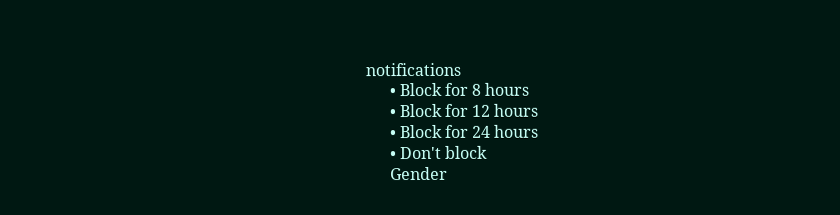notifications
      • Block for 8 hours
      • Block for 12 hours
      • Block for 24 hours
      • Don't block
      Gender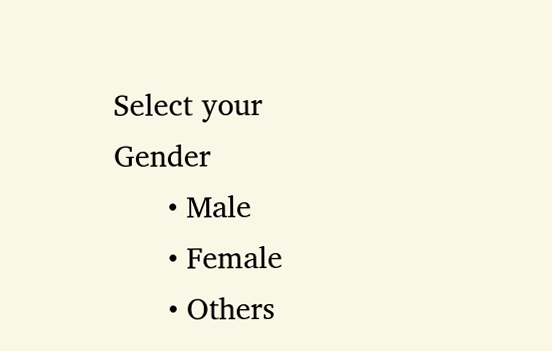Select your Gender
      • Male
      • Female
      • Others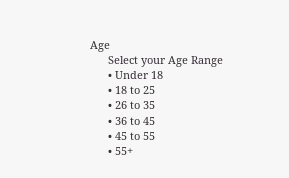Age
      Select your Age Range
      • Under 18
      • 18 to 25
      • 26 to 35
      • 36 to 45
      • 45 to 55
      • 55+